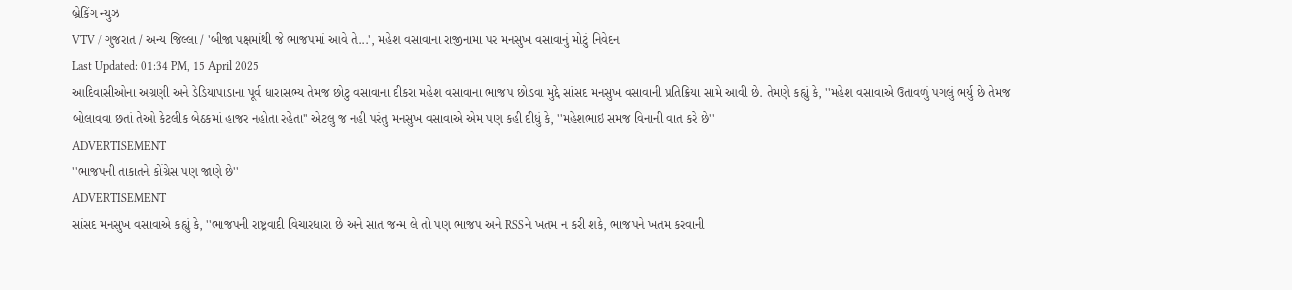બ્રેકિંગ ન્યુઝ
VTV / ગુજરાત / અન્ય જિલ્લા / 'બીજા પક્ષમાંથી જે ભાજપમાં આવે તે...', મહેશ વસાવાના રાજીનામા પર મનસુખ વસાવાનું મોટું નિવેદન
Last Updated: 01:34 PM, 15 April 2025
આદિવાસીઓના અગ્રણી અને ડેડિયાપાડાના પૂર્વ ધારાસભ્ય તેમજ છોટુ વસાવાના દીકરા મહેશ વસાવાના ભાજપ છોડવા મુદ્દે સાંસદ મનસુખ વસાવાની પ્રતિક્રિયા સામે આવી છે. તેમણે કહ્યું કે, ''મહેશ વસાવાએ ઉતાવળું પગલું ભર્યુ છે તેમજ બોલાવવા છતાં તેઓ કેટલીક બેઠકમાં હાજર નહોતા રહેતા'' એટલુ જ નહી પરંતુ મનસુખ વસાવાએ એમ પણ કહી દીધું કે, ''મહેશભાઇ સમજ વિનાની વાત કરે છે''
ADVERTISEMENT
''ભાજપની તાકાતને કોંગ્રેસ પણ જાણે છે''
ADVERTISEMENT
સાંસદ મનસુખ વસાવાએ કહ્યું કે, ''ભાજપની રાષ્ટ્રવાદી વિચારધારા છે અને સાત જન્મ લે તો પણ ભાજપ અને RSSને ખતમ ન કરી શકે, ભાજપને ખતમ કરવાની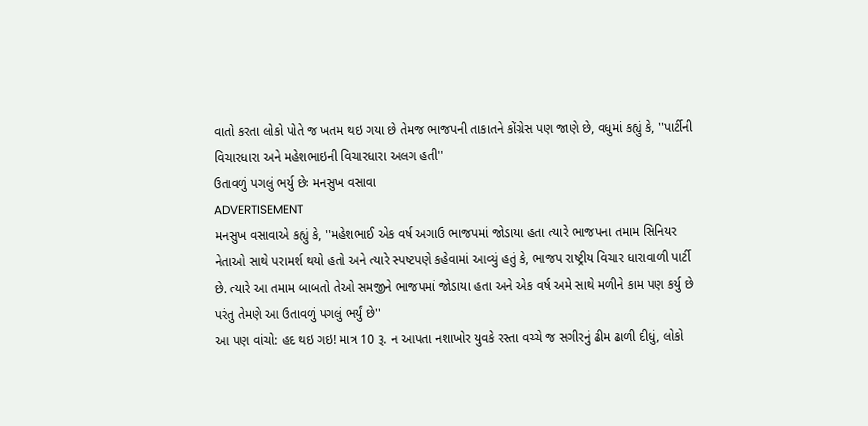વાતો કરતા લોકો પોતે જ ખતમ થઇ ગયા છે તેમજ ભાજપની તાકાતને કોંગ્રેસ પણ જાણે છે, વધુમાં કહ્યું કે, ''પાર્ટીની વિચારધારા અને મહેશભાઇની વિચારધારા અલગ હતી''
ઉતાવળું પગલું ભર્યુ છેઃ મનસુખ વસાવા
ADVERTISEMENT
મનસુખ વસાવાએ કહ્યું કે, ''મહેશભાઈ એક વર્ષ અગાઉ ભાજપમાં જોડાયા હતા ત્યારે ભાજપના તમામ સિનિયર નેતાઓ સાથે પરામર્શ થયો હતો અને ત્યારે સ્પષ્ટપણે કહેવામાં આવ્યું હતું કે, ભાજપ રાષ્ટ્રીય વિચાર ધારાવાળી પાર્ટી છે. ત્યારે આ તમામ બાબતો તેઓ સમજીને ભાજપમાં જોડાયા હતા અને એક વર્ષ અમે સાથે મળીને કામ પણ કર્યુ છે પરંતુ તેમણે આ ઉતાવળું પગલું ભર્યું છે''
આ પણ વાંચો: હદ થઇ ગઇ! માત્ર 10 રૂ. ન આપતા નશાખોર યુવકે રસ્તા વચ્ચે જ સગીરનું ઢીમ ઢાળી દીધું, લોકો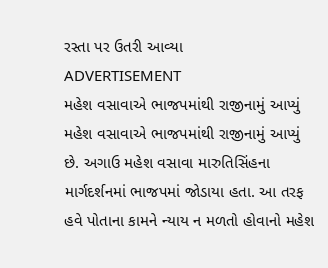રસ્તા પર ઉતરી આવ્યા
ADVERTISEMENT
મહેશ વસાવાએ ભાજપમાંથી રાજીનામું આપ્યું
મહેશ વસાવાએ ભાજપમાંથી રાજીનામું આપ્યું છે. અગાઉ મહેશ વસાવા મારુતિસિંહના માર્ગદર્શનમાં ભાજપમાં જોડાયા હતા. આ તરફ હવે પોતાના કામને ન્યાય ન મળતો હોવાનો મહેશ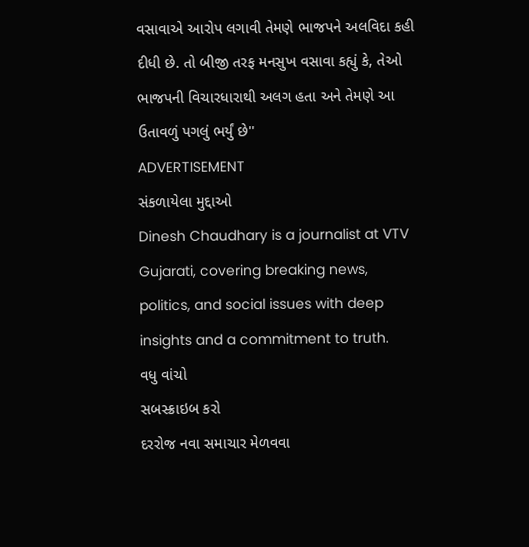વસાવાએ આરોપ લગાવી તેમણે ભાજપને અલવિદા કહી દીધી છે. તો બીજી તરફ મનસુખ વસાવા કહ્યું કે, તેઓ ભાજપની વિચારધારાથી અલગ હતા અને તેમણે આ ઉતાવળું પગલું ભર્યું છે''
ADVERTISEMENT
સંકળાયેલા મુદ્દાઓ
Dinesh Chaudhary is a journalist at VTV Gujarati, covering breaking news, politics, and social issues with deep insights and a commitment to truth.
વધુ વાંચો
સબસ્ક્રાઇબ કરો
દરરોજ નવા સમાચાર મેળવવા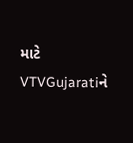માટે VTVGujaratiને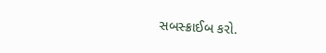સબસ્ક્રાઈબ કરો.